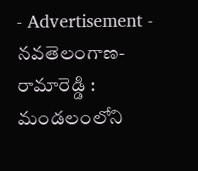- Advertisement -
నవతెలంగాణ-రామారెడ్డి : మండలంలోని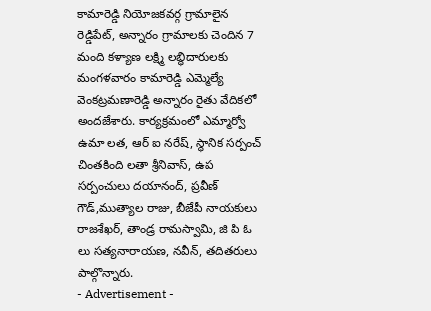కామారెడ్డి నియోజకవర్గ గ్రామాలైన రెడ్డిపేట్, అన్నారం గ్రామాలకు చెందిన 7 మంది కళ్యాణ లక్ష్మి లబ్ధిదారులకు మంగళవారం కామారెడ్డి ఎమ్మెల్యే వెంకట్రమణారెడ్డి అన్నారం రైతు వేదికలో అందజేశారు. కార్యక్రమంలో ఎమ్మార్వో ఉమా లత, ఆర్ ఐ నరేష్, స్థానిక సర్పంచ్ చింతకింది లతా శ్రీనివాస్, ఉప సర్పంచులు దయానంద్, ప్రవీణ్ గౌడ్,ముత్యాల రాజు, బీజేపీ నాయకులు రాజశేఖర్, తాండ్ర రామస్వామి, జి పి ఓ లు సత్యనారాయణ, నవీన్, తదితరులు పాల్గొన్నారు.
- Advertisement -